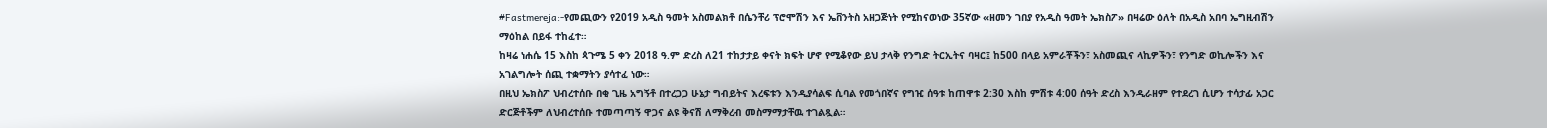#Fastmereja:-የመጪውን የ2019 አዲስ ዓመት አስመልክቶ በሴንቸሪ ፕሮሞሽን እና ኤቨንትስ አዘጋጅነት የሚከናወነው 35ኛው «ዘመን ገበያ የአዲስ ዓመት ኤክስፖ» በዛሬው ዕለት በአዲስ አበባ ኤግዚብሽን ማዕከል በይፋ ተከፈተ።
ከዛሬ ነሐሴ 15 እስከ ጳጉሜ 5 ቀን 2018 ዓ.ም ድረስ ለ21 ተከታታይ ቀናት ክፍት ሆኖ የሚቆየው ይህ ታላቅ የንግድ ትርኢትና ባዛር፤ ከ500 በላይ አምራቾችን፣ አስመጪና ላኪዎችን፣ የንግድ ወኪሎችን እና አገልግሎት ሰጪ ተቋማትን ያሳተፈ ነው።
በዚህ ኤክስፖ ህብረተሰቡ በቂ ጊዜ አግኝቶ በተረጋጋ ሁኔታ ግብይትና እረፍቱን እንዲያሳልፍ ሲባል የመጎበኛና የግዢ ሰዓቱ ከጠዋቱ 2:30 እስከ ምሽቱ 4:00 ሰዓት ድረስ እንዲራዘም የተደረገ ሲሆን ተሳታፊ አጋር ድርጅቶችም ለህብረተሰቡ ተመጣጣኝ ዋጋና ልዩ ቅናሽ ለማቅረብ መስማማታቸዉ ተገልጿል።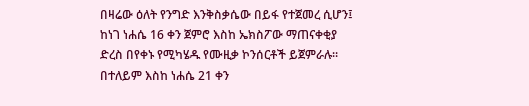በዛሬው ዕለት የንግድ እንቅስቃሴው በይፋ የተጀመረ ሲሆን፤ ከነገ ነሐሴ 16 ቀን ጀምሮ እስከ ኤክስፖው ማጠናቀቂያ ድረስ በየቀኑ የሚካሄዱ የሙዚቃ ኮንሰርቶች ይጀምራሉ።
በተለይም እስከ ነሐሴ 21 ቀን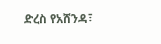ድረስ የአሸንዳ፣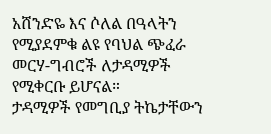አሸንድዬ እና ሶለል በዓላትን የሚያደምቁ ልዩ የባህል ጭፈራ መርሃ-ግብሮች ለታዳሚዎች የሚቀርቡ ይሆናል።
ታዳሚዎች የመግቢያ ትኬታቸውን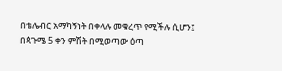በቴሌብር አማካኝነት በቀላሉ መቁረጥ የሚችሉ ሲሆን፤ በጳጉሜ 5 ቀን ምሽት በሚወጣው ዕጣ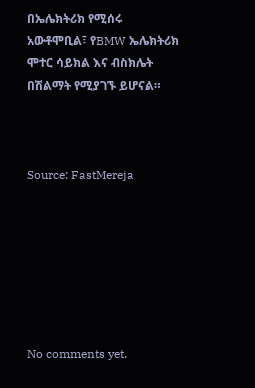በኤሌክትሪክ የሚሰሩ አውቶሞቢል፣ የBMW ኤሌክትሪክ ሞተር ሳይክል እና ብስክሌት በሽልማት የሚያገኙ ይሆናል።



Source: FastMereja







No comments yet.